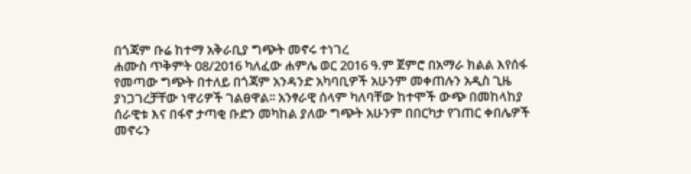በጎጃም ቡሬ ከተማ አቅራቢያ ግጭት መኖሩ ተነገረ
ሐሙስ ጥቅምት 08/2016 ካለፈው ሐምሌ ወር 2016 ዓ.ም ጀምሮ በአማራ ክልል እየሰፋ የመጣው ግጭት በተለይ በጎጃም አንዳንድ አካባቢዎች አሁንም መቀጠሉን አዲስ ጊዜ ያነጋገረቻቸው ነዋሪዎች ገልፀዋል፡፡ አንፃራዊ ሰላም ካለባቸው ከተሞች ውጭ በመከላከያ ሰራዊቱ እና በፋኖ ታጣቂ ቡድን መካከል ያለው ግጭት አሁንም በበርካታ የገጠር ቀበሌዎች መኖሩን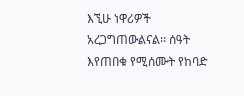እኚሁ ነዋሪዎች አረጋግጠውልናል፡፡ ሰዓት እየጠበቁ የሚሰሙት የከባድ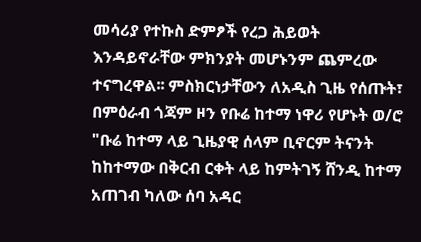መሳሪያ የተኩስ ድምፆች የረጋ ሕይወት እንዳይኖራቸው ምክንያት መሆኑንም ጨምረው ተናግረዋል፡፡ ምስክርነታቸውን ለአዲስ ጊዜ የሰጡት፣ በምዕራብ ጎጃም ዞን የቡሬ ከተማ ነዋሪ የሆኑት ወ/ሮ "ቡሬ ከተማ ላይ ጊዜያዊ ሰላም ቢኖርም ትናንት ከከተማው በቅርብ ርቀት ላይ ከምትገኝ ሸንዲ ከተማ አጠገብ ካለው ሰባ አዳር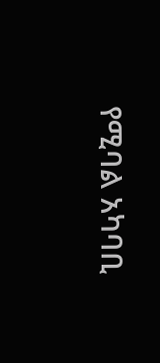የሚባል አካባቢ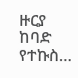ዙርያ ከባድ የተኩስ…